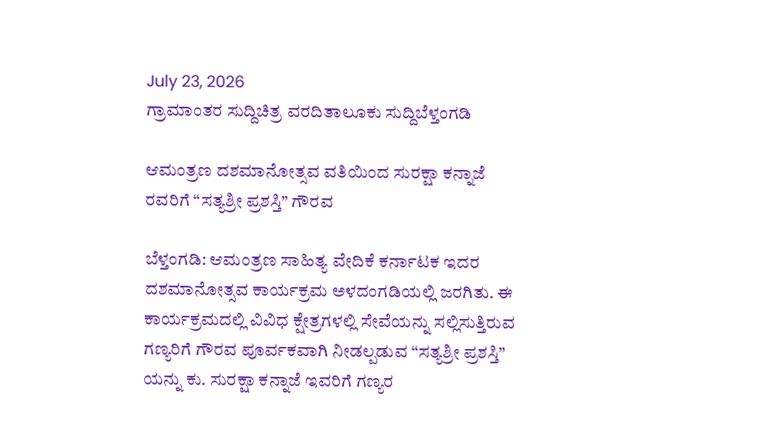July 23, 2026
ಗ್ರಾಮಾಂತರ ಸುದ್ದಿಚಿತ್ರ ವರದಿತಾಲೂಕು ಸುದ್ದಿಬೆಳ್ತಂಗಡಿ

ಆಮಂತ್ರಣ ದಶಮಾನೋತ್ಸವ ವತಿಯಿಂದ ಸುರಕ್ಷಾ ಕನ್ನಾಜೆ ರವರಿಗೆ “ಸತ್ಯಶ್ರೀ ಪ್ರಶಸ್ತಿ” ಗೌರವ

ಬೆಳ್ತಂಗಡಿ: ಆಮಂತ್ರಣ ಸಾಹಿತ್ಯ ವೇದಿಕೆ ಕರ್ನಾಟಕ ಇದರ ದಶಮಾನೋತ್ಸವ ಕಾರ್ಯಕ್ರಮ ಅಳದಂಗಡಿಯಲ್ಲಿ ಜರಗಿತು. ಈ ಕಾರ್ಯಕ್ರಮದಲ್ಲಿ ವಿವಿಧ ಕ್ಷೇತ್ರಗಳಲ್ಲಿ ಸೇವೆಯನ್ನು ಸಲ್ಲಿಸುತ್ತಿರುವ ಗಣ್ಯರಿಗೆ ಗೌರವ ಪೂರ್ವಕವಾಗಿ ನೀಡಲ್ಪಡುವ “ಸತ್ಯಶ್ರೀ ಪ್ರಶಸ್ತಿ” ಯನ್ನು ಕು. ಸುರಕ್ಷಾ ಕನ್ನಾಜೆ ಇವರಿಗೆ ಗಣ್ಯರ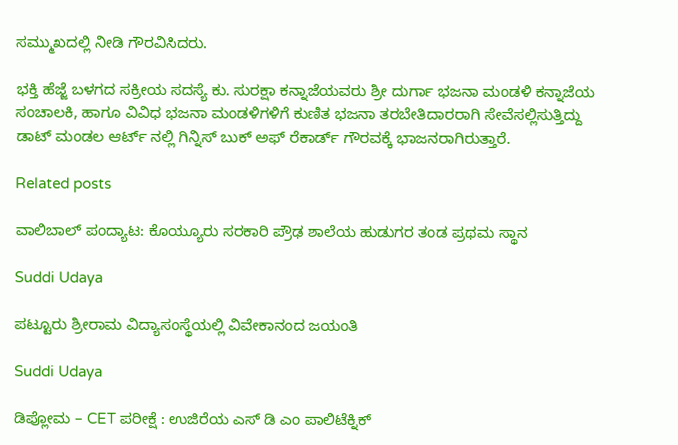ಸಮ್ಮುಖದಲ್ಲಿ ನೀಡಿ ಗೌರವಿಸಿದರು.

ಭಕ್ತಿ ಹೆಜ್ಜೆ ಬಳಗದ ಸಕ್ರೀಯ ಸದಸ್ಯೆ ಕು. ಸುರಕ್ಷಾ ಕನ್ನಾಜೆಯವರು ಶ್ರೀ ದುರ್ಗಾ ಭಜನಾ ಮಂಡಳಿ ಕನ್ನಾಜೆಯ ಸಂಚಾಲಕಿ, ಹಾಗೂ ವಿವಿಧ ಭಜನಾ ಮಂಡಳಿಗಳಿಗೆ ಕುಣಿತ ಭಜನಾ ತರಬೇತಿದಾರರಾಗಿ ಸೇವೆಸಲ್ಲಿಸುತ್ತಿದ್ದು ಡಾಟ್ ಮಂಡಲ ಆರ್ಟ್ ನಲ್ಲಿ ಗಿನ್ನಿಸ್ ಬುಕ್ ಅಫ್ ರೆಕಾರ್ಡ್ ಗೌರವಕ್ಕೆ ಭಾಜನರಾಗಿರುತ್ತಾರೆ.

Related posts

ವಾಲಿಬಾಲ್ ಪಂದ್ಯಾಟ: ಕೊಯ್ಯೂರು ಸರಕಾರಿ ಪ್ರೌಢ ಶಾಲೆಯ ಹುಡುಗರ ತಂಡ ಪ್ರಥಮ ಸ್ಥಾನ

Suddi Udaya

ಪಟ್ಟೂರು ಶ್ರೀರಾಮ ವಿದ್ಯಾಸಂಸ್ಥೆಯಲ್ಲಿ ವಿವೇಕಾನಂದ ಜಯಂತಿ

Suddi Udaya

ಡಿಪ್ಲೋಮ – CET ಪರೀಕ್ಷೆ : ಉಜಿರೆಯ ಎಸ್ ಡಿ ಎಂ ಪಾಲಿಟೆಕ್ನಿಕ್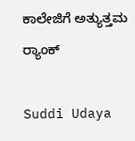ಕಾಲೇಜಿಗೆ ಅತ್ಯುತ್ತಮ ರ‍್ಯಾಂಕ್

Suddi Udaya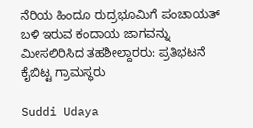ನೆರಿಯ ಹಿಂದೂ ರುದ್ರಭೂಮಿಗೆ ಪಂಚಾಯತ್ ಬಳಿ ಇರುವ ಕಂದಾಯ ಜಾಗವನ್ನು ಮೀಸಲಿರಿಸಿದ ತಹಶೀಲ್ದಾರರು: ಪ್ರತಿಭಟನೆ ಕೈಬಿಟ್ಟ ಗ್ರಾಮಸ್ಥರು

Suddi Udaya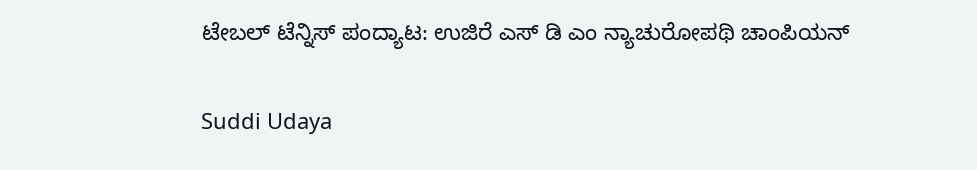ಟೇಬಲ್ ಟೆನ್ನಿಸ್ ಪಂದ್ಯಾಟ: ಉಜಿರೆ ಎಸ್ ಡಿ ಎಂ ನ್ಯಾಚುರೋಪಥಿ ಚಾಂಪಿಯನ್

Suddi Udaya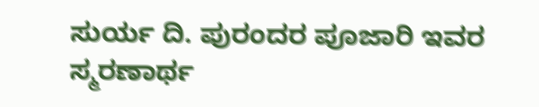ಸುರ್ಯ ದಿ. ಪುರಂದರ ಪೂಜಾರಿ ಇವರ ಸ್ಮರಣಾರ್ಥ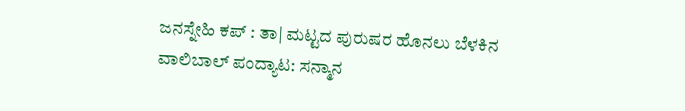ಜನಸ್ನೇಹಿ ಕಪ್ : ತಾ| ಮಟ್ಟದ ಪುರುಷರ ಹೊನಲು ಬೆಳಕಿನ ವಾಲಿಬಾಲ್ ಪಂದ್ಯಾಟ: ಸನ್ಮಾನ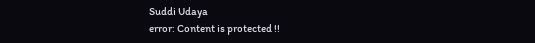Suddi Udaya
error: Content is protected !!